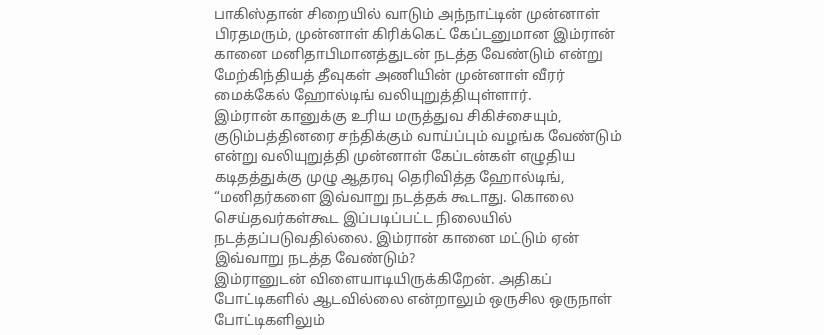பாகிஸ்தான் சிறையில் வாடும் அந்நாட்டின் முன்னாள் பிரதமரும், முன்னாள் கிரிக்கெட் கேப்டனுமான இம்ரான் கானை மனிதாபிமானத்துடன் நடத்த வேண்டும் என்று மேற்கிந்தியத் தீவுகள் அணியின் முன்னாள் வீரர் மைக்கேல் ஹோல்டிங் வலியுறுத்தியுள்ளார்.
இம்ரான் கானுக்கு உரிய மருத்துவ சிகிச்சையும், குடும்பத்தினரை சந்திக்கும் வாய்ப்பும் வழங்க வேண்டும் என்று வலியுறுத்தி முன்னாள் கேப்டன்கள் எழுதிய கடிதத்துக்கு முழு ஆதரவு தெரிவித்த ஹோல்டிங், “மனிதர்களை இவ்வாறு நடத்தக் கூடாது. கொலை செய்தவர்கள்கூட இப்படிப்பட்ட நிலையில் நடத்தப்படுவதில்லை. இம்ரான் கானை மட்டும் ஏன் இவ்வாறு நடத்த வேண்டும்?
இம்ரானுடன் விளையாடியிருக்கிறேன். அதிகப் போட்டிகளில் ஆடவில்லை என்றாலும் ஒருசில ஒருநாள் போட்டிகளிலும்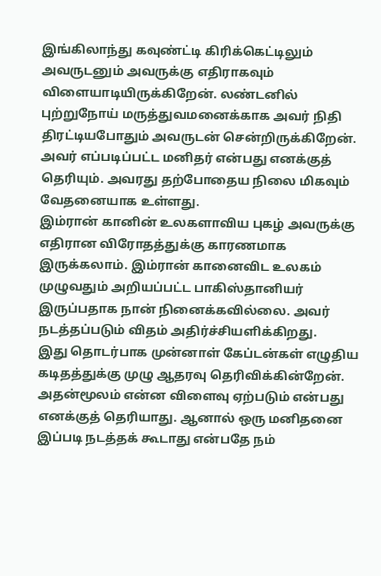இங்கிலாந்து கவுண்ட்டி கிரிக்கெட்டிலும் அவருடனும் அவருக்கு எதிராகவும் விளையாடியிருக்கிறேன். லண்டனில் புற்றுநோய் மருத்துவமனைக்காக அவர் நிதி திரட்டியபோதும் அவருடன் சென்றிருக்கிறேன். அவர் எப்படிப்பட்ட மனிதர் என்பது எனக்குத் தெரியும். அவரது தற்போதைய நிலை மிகவும் வேதனையாக உள்ளது.
இம்ரான் கானின் உலகளாவிய புகழ் அவருக்கு எதிரான விரோதத்துக்கு காரணமாக இருக்கலாம். இம்ரான் கானைவிட உலகம் முழுவதும் அறியப்பட்ட பாகிஸ்தானியர் இருப்பதாக நான் நினைக்கவில்லை. அவர் நடத்தப்படும் விதம் அதிர்ச்சியளிக்கிறது.
இது தொடர்பாக முன்னாள் கேப்டன்கள் எழுதிய கடிதத்துக்கு முழு ஆதரவு தெரிவிக்கின்றேன். அதன்மூலம் என்ன விளைவு ஏற்படும் என்பது எனக்குத் தெரியாது. ஆனால் ஒரு மனிதனை இப்படி நடத்தக் கூடாது என்பதே நம்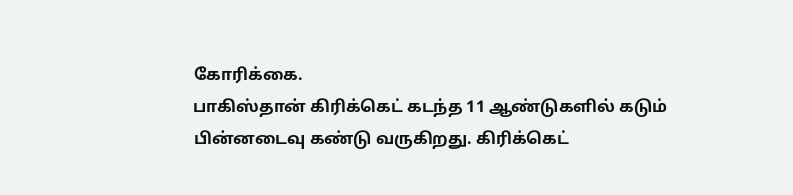கோரிக்கை.
பாகிஸ்தான் கிரிக்கெட் கடந்த 11 ஆண்டுகளில் கடும் பின்னடைவு கண்டு வருகிறது. கிரிக்கெட்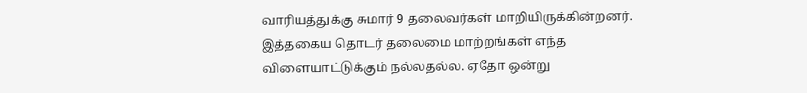வாரியத்துக்கு சுமார் 9 தலைவர்கள் மாறியிருக்கின்றனர். இத்தகைய தொடர் தலைமை மாற்றங்கள் எந்த விளையாட்டுக்கும் நல்லதல்ல. ஏதோ ஒன்று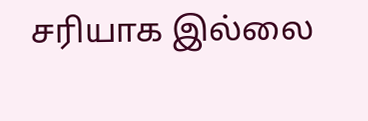சரியாக இல்லை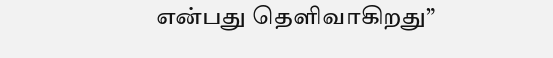என்பது தெளிவாகிறது”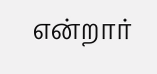என்றார்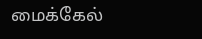மைக்கேல்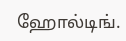ஹோல்டிங்.